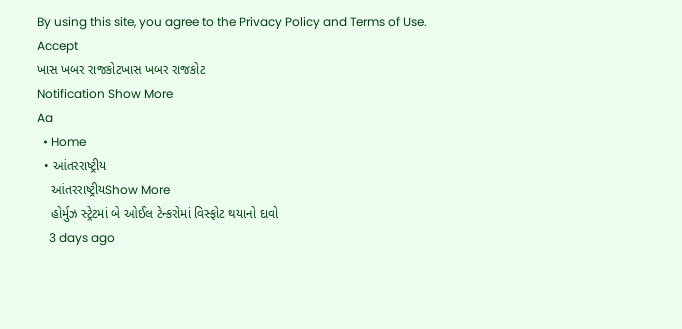By using this site, you agree to the Privacy Policy and Terms of Use.
Accept
ખાસ ખબર રાજકોટખાસ ખબર રાજકોટ
Notification Show More
Aa
  • Home
  • આંતરરાષ્ટ્રીય
    આંતરરાષ્ટ્રીયShow More
    હોર્મુઝ સ્ટ્રેટમાં બે ઓઈલ ટેન્કરોમાં વિસ્ફોટ થયાનો દાવો
    3 days ago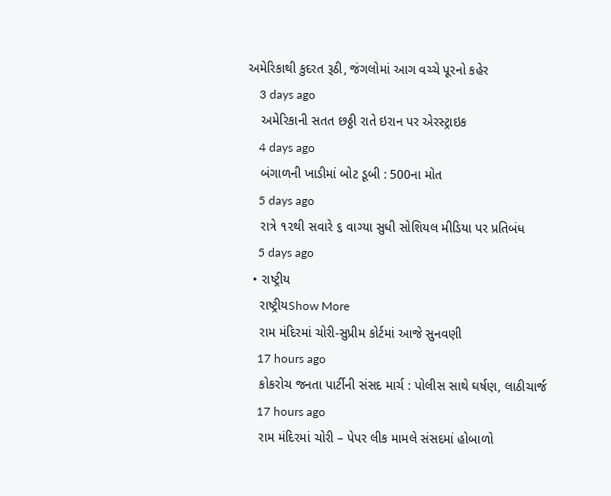અમેરિકાથી કુદરત રૂઠી, જંગલોમાં આગ વચ્ચે પૂરનો કહેર
    3 days ago
    અમેરિકાની સતત છઠ્ઠી રાતે ઇરાન પર એરસ્ટ્રાઇક
    4 days ago
    બંગાળની ખાડીમાં બોટ ડૂબી : 500ના મોત
    5 days ago
    રાત્રે ૧૨થી સવારે ૬ વાગ્યા સુધી સોશિયલ મીડિયા પર પ્રતિબંધ
    5 days ago
  • રાષ્ટ્રીય
    રાષ્ટ્રીયShow More
    રામ મંદિરમાં ચોરી-સુપ્રીમ કોર્ટમાં આજે સુનવણી
    17 hours ago
    કોકરોચ જનતા પાર્ટીની સંસદ માર્ચ : પોલીસ સાથે ઘર્ષણ, લાઠીચાર્જ
    17 hours ago
    રામ મંદિરમાં ચોરી – પેપર લીક મામલે સંસદમાં હોબાળો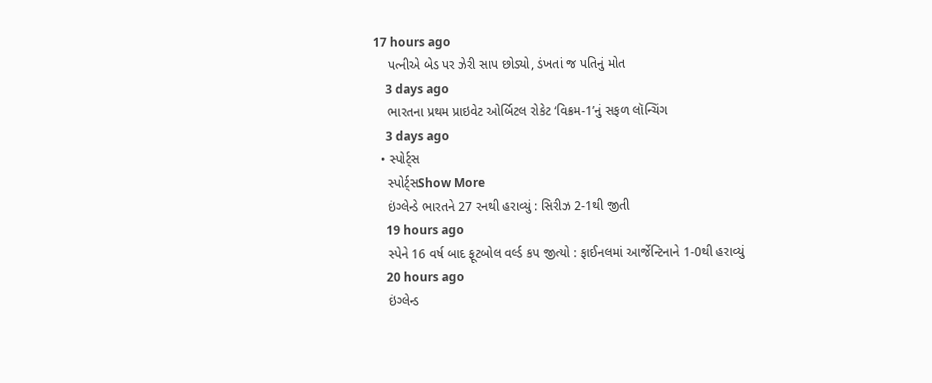17 hours ago
    પત્નીએ બેડ પર ઝેરી સાપ છોડ્યો, ડંખતાં જ પતિનું મોત
    3 days ago
    ભારતના પ્રથમ પ્રાઇવેટ ઓર્બિટલ રોકેટ ‘વિક્રમ-1’નું સફળ લૉન્ચિંગ
    3 days ago
  • સ્પોર્ટ્સ
    સ્પોર્ટ્સShow More
    ઇંગ્લેન્ડે ભારતને 27 રનથી હરાવ્યું : સિરીઝ 2-1થી જીતી
    19 hours ago
    સ્પેને 16 વર્ષ બાદ ફૂટબોલ વર્લ્ડ કપ જીત્યો : ફાઈનલમાં આર્જેન્ટિનાને 1-0થી હરાવ્યું
    20 hours ago
    ઇંગ્લેન્ડ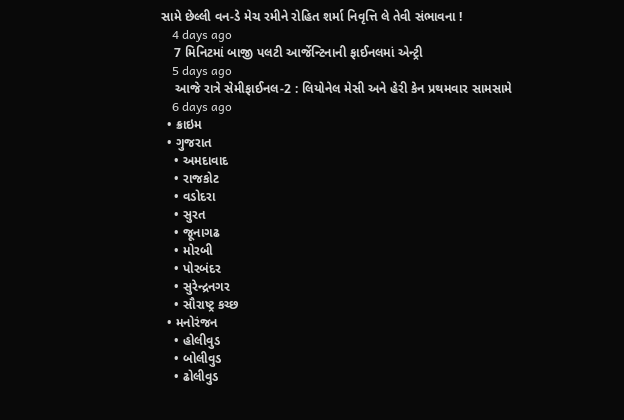સામે છેલ્લી વન-ડે મેચ રમીને રોહિત શર્મા નિવૃત્તિ લે તેવી સંભાવના !
    4 days ago
    7 મિનિટમાં બાજી પલટી આર્જેન્ટિનાની ફાઈનલમાં એન્ટ્રી
    5 days ago
    આજે રાત્રે સેમીફાઈનલ-2 : લિયોનેલ મેસી અને હેરી કેન પ્રથમવાર સામસામે
    6 days ago
  • ક્રાઇમ
  • ગુજરાત
    • અમદાવાદ
    • રાજકોટ
    • વડોદરા
    • સુરત
    • જૂનાગઢ
    • મોરબી
    • પોરબંદર
    • સુરેન્દ્રનગર
    • સૌરાષ્ટ્ર કચ્છ
  • મનોરંજન
    • હોલીવુડ
    • બોલીવુડ
    • ઢોલીવુડ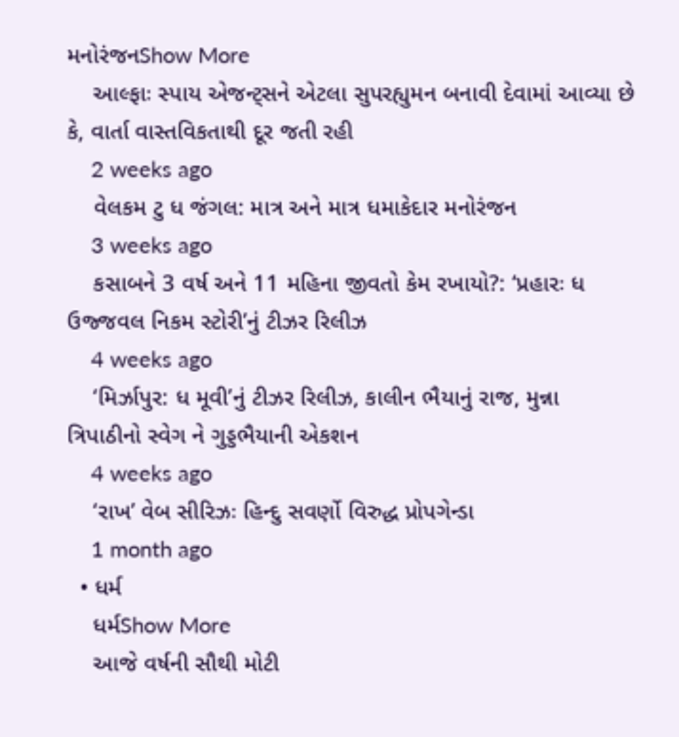મનોરંજનShow More
    આલ્ફાઃ સ્પાય એજન્ટ્સને એટલા સુપરહ્યુમન બનાવી દેવામાં આવ્યા છે કે, વાર્તા વાસ્તવિકતાથી દૂર જતી રહી
    2 weeks ago
    વેલકમ ટુ ધ જંગલ: માત્ર અને માત્ર ધમાકેદાર મનોરંજન
    3 weeks ago
    કસાબને 3 વર્ષ અને 11 મહિના જીવતો કેમ રખાયો?: ‘પ્રહારઃ ધ ઉજ્જવલ નિકમ સ્ટોરી’નું ટીઝર રિલીઝ
    4 weeks ago
    ‘મિર્ઝાપુર: ધ મૂવી’નું ટીઝર રિલીઝ, કાલીન ભૈયાનું રાજ, મુન્ના ત્રિપાઠીનો સ્વેગ ને ગુડ્ડભૈયાની એકશન
    4 weeks ago
    ‘રાખ’ વેબ સીરિઝઃ હિન્દુ સવર્ણો વિરુદ્ધ પ્રોપગેન્ડા
    1 month ago
  • ધર્મ
    ધર્મShow More
    આજે વર્ષની સૌથી મોટી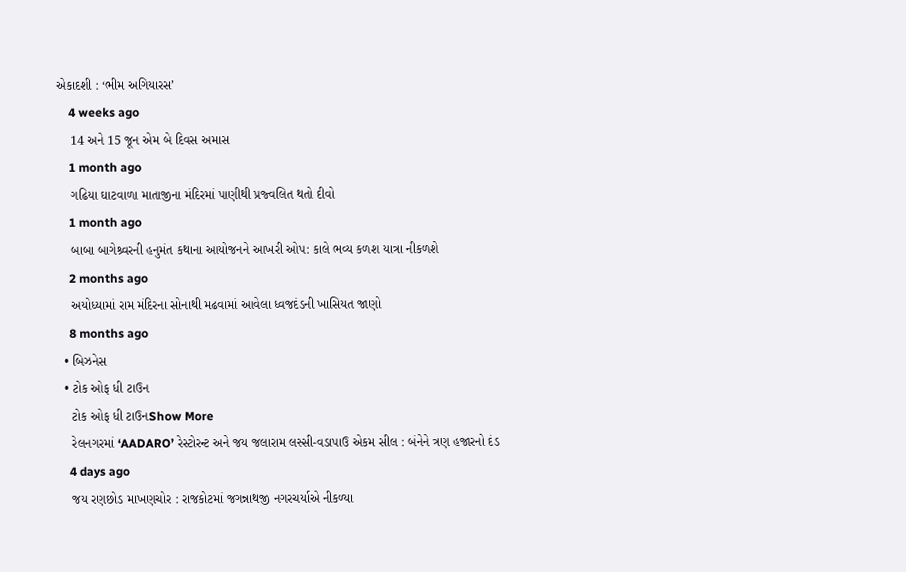એકાદશી : ‘ભીમ અગિયારસ’
    4 weeks ago
    14 અને 15 જૂન એમ બે દિવસ અમાસ
    1 month ago
    ગઢિયા ઘાટવાળા માતાજીના મંદિરમાં પાણીથી પ્રજ્વલિત થતો દીવો
    1 month ago
    બાબા બાગેશ્ર્વરની હનુમંત કથાના આયોજનને આખરી ઓપ: કાલે ભવ્ય કળશ યાત્રા નીકળશે
    2 months ago
    અયોધ્યામાં રામ મંદિરના સોનાથી મઢવામાં આવેલા ધ્વજદંડની ખાસિયત જાણો
    8 months ago
  • બિઝનેસ
  • ટોક ઓફ ધી ટાઉન
    ટોક ઓફ ધી ટાઉનShow More
    રેલનગરમાં ‘AADARO’ રેસ્ટોરન્ટ અને જય જલારામ લસ્સી-વડાપાઉ એકમ સીલ : બંનેને ત્રણ હજારનો દંડ
    4 days ago
    જય રણછોડ માખણચોર : રાજકોટમાં જગન્નાથજી નગરચર્યાએ નીકળ્યા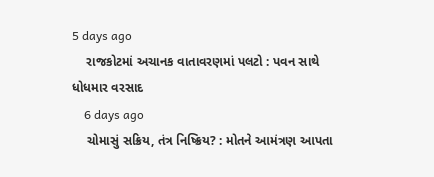5 days ago
    રાજકોટમાં અચાનક વાતાવરણમાં પલટો : પવન સાથે ધોધમાર વરસાદ
    6 days ago
    ચોમાસું સક્રિય, તંત્ર નિષ્ક્રિય? : મોતને આમંત્રણ આપતા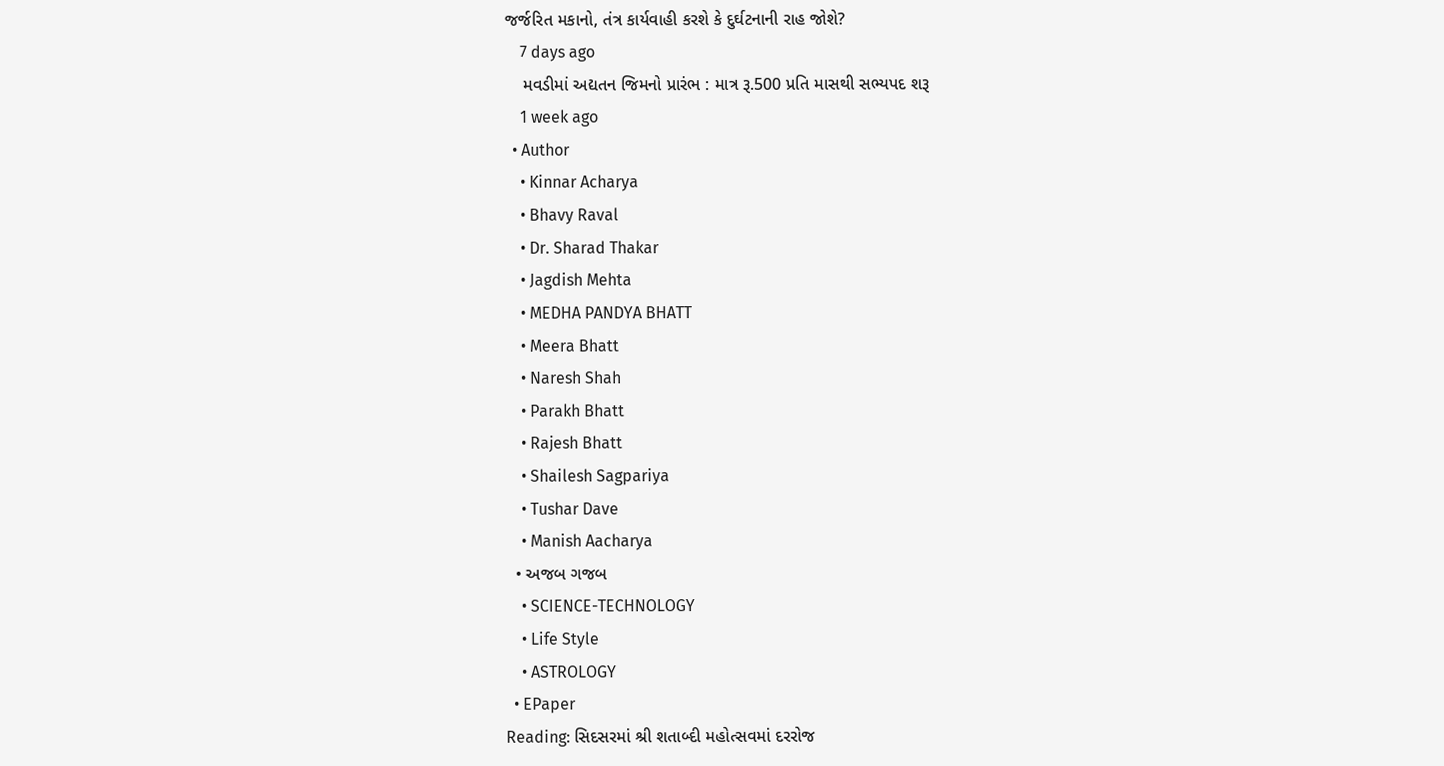જર્જરિત મકાનો, તંત્ર કાર્યવાહી કરશે કે દુર્ઘટનાની રાહ જોશે?
    7 days ago
    મવડીમાં અદ્યતન જિમનો પ્રારંભ : માત્ર રૂ.500 પ્રતિ માસથી સભ્યપદ શરૂ
    1 week ago
  • Author
    • Kinnar Acharya
    • Bhavy Raval
    • Dr. Sharad Thakar
    • Jagdish Mehta
    • MEDHA PANDYA BHATT
    • Meera Bhatt
    • Naresh Shah
    • Parakh Bhatt
    • Rajesh Bhatt
    • Shailesh Sagpariya
    • Tushar Dave
    • Manish Aacharya
  • અજબ ગજબ
    • SCIENCE-TECHNOLOGY
    • Life Style
    • ASTROLOGY
  • EPaper
Reading: સિદસરમાં શ્રી શતાબ્દી મહોત્સવમાં દરરોજ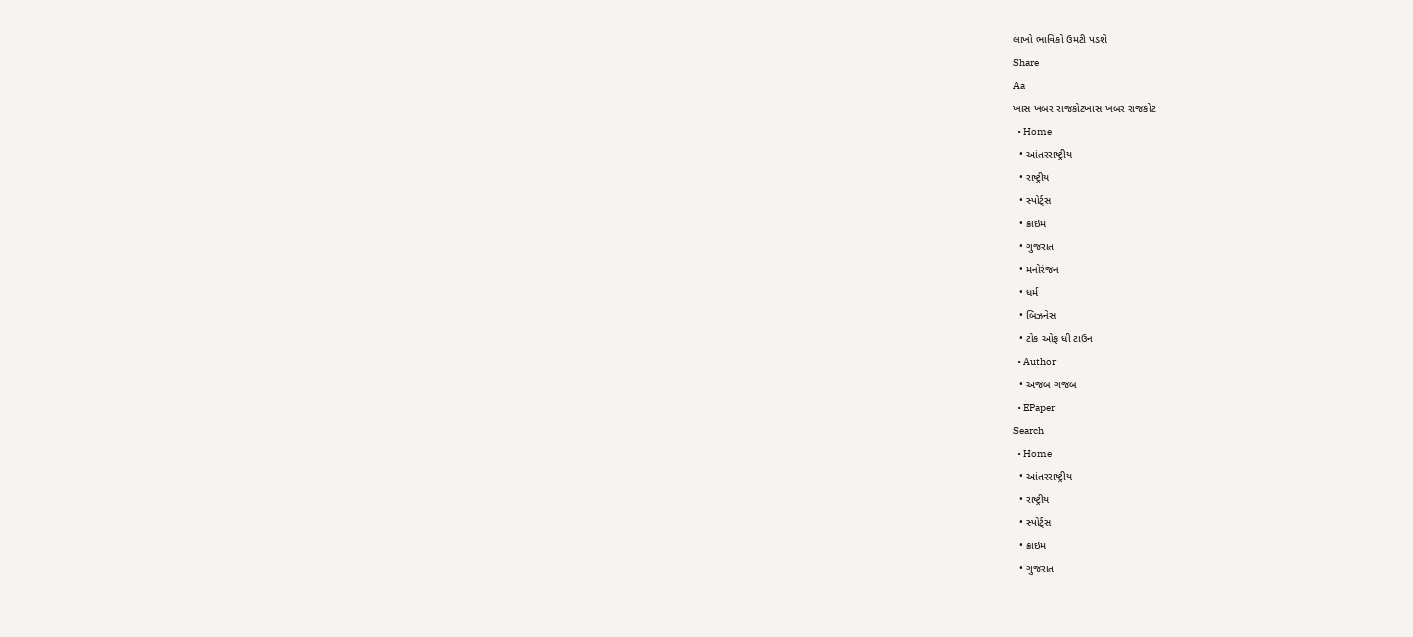લાખો ભાવિકો ઉમટી પડશે
Share
Aa
ખાસ ખબર રાજકોટખાસ ખબર રાજકોટ
  • Home
  • આંતરરાષ્ટ્રીય
  • રાષ્ટ્રીય
  • સ્પોર્ટ્સ
  • ક્રાઇમ
  • ગુજરાત
  • મનોરંજન
  • ધર્મ
  • બિઝનેસ
  • ટોક ઓફ ધી ટાઉન
  • Author
  • અજબ ગજબ
  • EPaper
Search
  • Home
  • આંતરરાષ્ટ્રીય
  • રાષ્ટ્રીય
  • સ્પોર્ટ્સ
  • ક્રાઇમ
  • ગુજરાત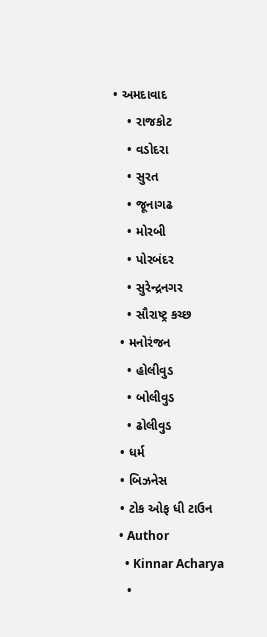• અમદાવાદ
    • રાજકોટ
    • વડોદરા
    • સુરત
    • જૂનાગઢ
    • મોરબી
    • પોરબંદર
    • સુરેન્દ્રનગર
    • સૌરાષ્ટ્ર કચ્છ
  • મનોરંજન
    • હોલીવુડ
    • બોલીવુડ
    • ઢોલીવુડ
  • ધર્મ
  • બિઝનેસ
  • ટોક ઓફ ધી ટાઉન
  • Author
    • Kinnar Acharya
    •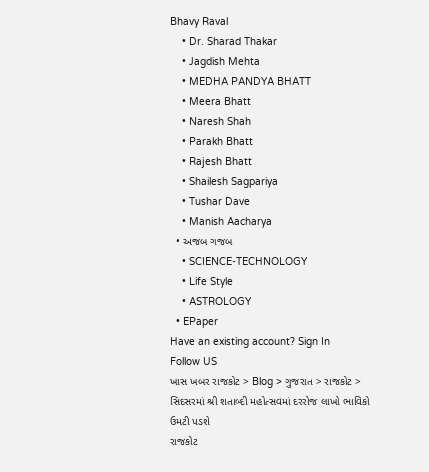Bhavy Raval
    • Dr. Sharad Thakar
    • Jagdish Mehta
    • MEDHA PANDYA BHATT
    • Meera Bhatt
    • Naresh Shah
    • Parakh Bhatt
    • Rajesh Bhatt
    • Shailesh Sagpariya
    • Tushar Dave
    • Manish Aacharya
  • અજબ ગજબ
    • SCIENCE-TECHNOLOGY
    • Life Style
    • ASTROLOGY
  • EPaper
Have an existing account? Sign In
Follow US
ખાસ ખબર રાજકોટ > Blog > ગુજરાત > રાજકોટ > સિદસરમાં શ્રી શતાબ્દી મહોત્સવમાં દરરોજ લાખો ભાવિકો ઉમટી પડશે
રાજકોટ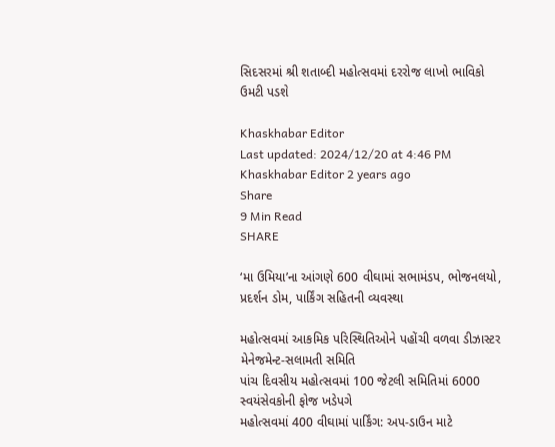સિદસરમાં શ્રી શતાબ્દી મહોત્સવમાં દરરોજ લાખો ભાવિકો ઉમટી પડશે

Khaskhabar Editor
Last updated: 2024/12/20 at 4:46 PM
Khaskhabar Editor 2 years ago
Share
9 Min Read
SHARE

‘મા ઉમિયા’ના આંગણે 600 વીઘામાં સભામંડપ, ભોજનલયો, પ્રદર્શન ડોમ, પાર્કિંગ સહિતની વ્યવસ્થા

મહોત્સવમાં આકમિક પરિસ્થિતિઓને પહોંચી વળવા ડીઝાસ્ટર મેનેજમેન્ટ-સલામતી સમિતિ
પાંચ દિવસીય મહોત્સવમાં 100 જેટલી સમિતિમાં 6000 સ્વયંસેવકોની ફોજ ખડેપગે
મહોત્સવમાં 400 વીઘામાં પાર્કિંગ: અપ-ડાઉન માટે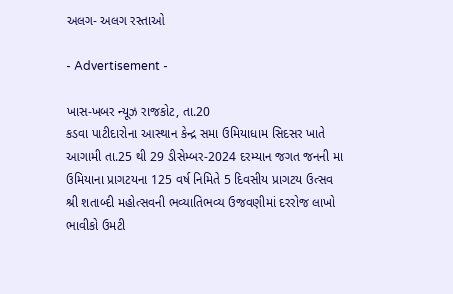અલગ- અલગ રસ્તાઓ

- Advertisement -

ખાસ-ખબર ન્યૂઝ રાજકોટ, તા.20
કડવા પાટીદારોના આસ્થાન કેન્દ્ર સમા ઉમિયાધામ સિદસર ખાતે આગામી તા.25 થી 29 ડીસેમ્બર-2024 દરમ્યાન જગત જનની મા ઉમિયાના પ્રાગટયના 125 વર્ષ નિમિતે 5 દિવસીય પ્રાગટય ઉત્સવ શ્રી શતાબ્દી મહોત્સવની ભવ્યાતિભવ્ય ઉજવણીમાં દરરોજ લાખો ભાવીકો ઉમટી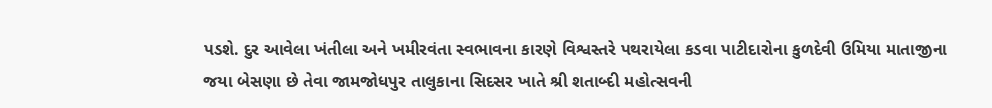પડશે. દુર આવેલા ખંતીલા અને ખમીરવંતા સ્વભાવના કારણે વિશ્વસ્તરે પથરાયેલા કડવા પાટીદારોના કુળદેવી ઉમિયા માતાજીના જયા બેસણા છે તેવા જામજોધપુર તાલુકાના સિદસર ખાતે શ્રી શતાબ્દી મહોત્સવની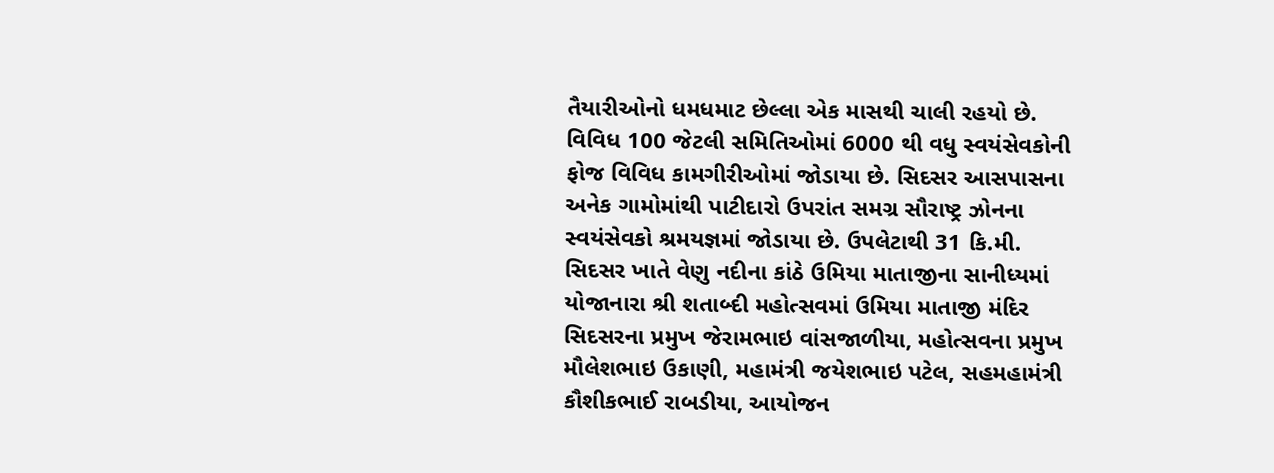તૈયારીઓનો ધમધમાટ છેલ્લા એક માસથી ચાલી રહયો છે. વિવિધ 100 જેટલી સમિતિઓમાં 6000 થી વધુ સ્વયંસેવકોની ફોજ વિવિધ કામગીરીઓમાં જોડાયા છે. સિદસર આસપાસના અનેક ગામોમાંથી પાટીદારો ઉપરાંત સમગ્ર સૌરાષ્ટ્ર ઝોનના સ્વયંસેવકો શ્રમયજ્ઞમાં જોડાયા છે. ઉપલેટાથી 31 કિ.મી. સિદસર ખાતે વેણુ નદીના કાંઠે ઉમિયા માતાજીના સાનીધ્યમાં યોજાનારા શ્રી શતાબ્દી મહોત્સવમાં ઉમિયા માતાજી મંદિર સિદસરના પ્રમુખ જેરામભાઇ વાંસજાળીયા, મહોત્સવના પ્રમુખ મૌલેશભાઇ ઉકાણી, મહામંત્રી જયેશભાઇ પટેલ, સહમહામંત્રી કૌશીકભાઈ રાબડીયા, આયોજન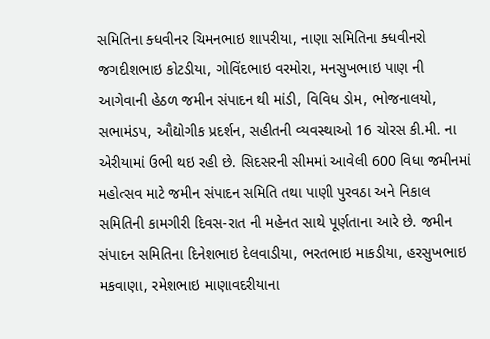સમિતિના ક્ધવીનર ચિમનભાઇ શાપરીયા, નાણા સમિતિના ક્ધવીનરો જગદીશભાઇ કોટડીયા, ગોવિંદભાઇ વરમોરા, મનસુખભાઇ પાણ ની આગેવાની હેઠળ જમીન સંપાદન થી માંડી, વિવિધ ડોમ, ભોજનાલયો, સભામંડપ, ઔદ્યોગીક પ્રદર્શન, સહીતની વ્યવસ્થાઓ 16 ચોરસ કી.મી. ના એરીયામાં ઉભી થઇ રહી છે. સિદસરની સીમમાં આવેલી 600 વિધા જમીનમાં મહોત્સવ માટે જમીન સંપાદન સમિતિ તથા પાણી પુરવઠા અને નિકાલ સમિતિની કામગીરી દિવસ-રાત ની મહેનત સાથે પૂર્ણતાના આરે છે. જમીન સંપાદન સમિતિના દિનેશભાઇ દેલવાડીયા, ભરતભાઇ માકડીયા, હરસુખભાઇ મકવાણા, રમેશભાઇ માણાવદરીયાના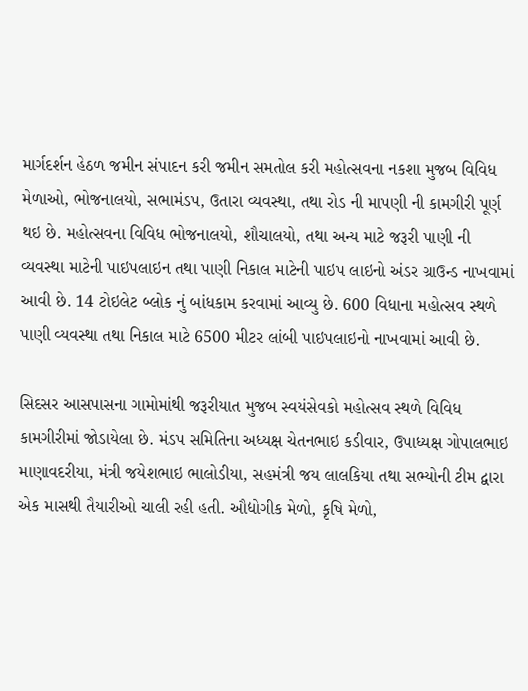માર્ગદર્શન હેઠળ જમીન સંપાદન કરી જમીન સમતોલ કરી મહોત્સવના નકશા મુજબ વિવિધ મેળાઓ, ભોજનાલયો, સભામંડપ, ઉતારા વ્યવસ્થા, તથા રોડ ની માપણી ની કામગીરી પૂર્ણ થઇ છે. મહોત્સવના વિવિધ ભોજનાલયો, શૌચાલયો, તથા અન્ય માટે જરૂરી પાણી ની વ્યવસ્થા માટેની પાઇપલાઇન તથા પાણી નિકાલ માટેની પાઇપ લાઇનો અંડર ગ્રાઉન્ડ નાખવામાં આવી છે. 14 ટોઇલેટ બ્લોક નું બાંધકામ કરવામાં આવ્યુ છે. 600 વિધાના મહોત્સવ સ્થળે પાણી વ્યવસ્થા તથા નિકાલ માટે 6500 મીટર લાંબી પાઇપલાઇનો નાખવામાં આવી છે.

સિદસર આસપાસના ગામોમાંથી જરૂરીયાત મુજબ સ્વયંસેવકો મહોત્સવ સ્થળે વિવિધ કામગીરીમાં જોડાયેલા છે. મંડપ સમિતિના અધ્યક્ષ ચેતનભાઇ કડીવાર, ઉપાધ્યક્ષ ગોપાલભાઇ માણાવદરીયા, મંત્રી જયેશભાઇ ભાલોડીયા, સહમંત્રી જય લાલકિયા તથા સભ્યોની ટીમ દ્વારા એક માસથી તૈયારીઓ ચાલી રહી હતી. ઔદ્યોગીક મેળો, કૃષિ મેળો,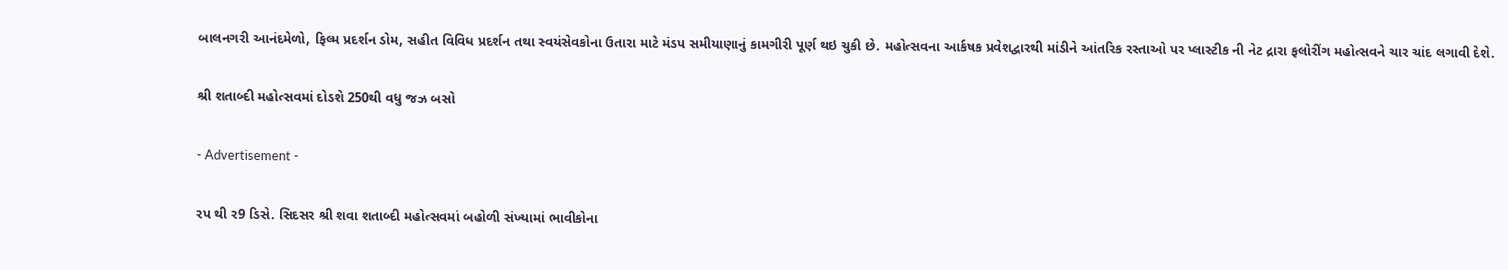બાલનગરી આનંદમેળો, ફિલ્મ પ્રદર્શન ડોમ, સહીત વિવિધ પ્રદર્શન તથા સ્વયંસેવકોના ઉતારા માટે મંડપ સમીયાણાનું કામગીરી પૂર્ણ થઇ ચુકી છે. મહોત્સવના આર્કષક પ્રવેશદ્વારથી માંડીને આંતરિક રસ્તાઓ પર પ્લાસ્ટીક ની નેટ દ્રારા ફલોરીંગ મહોત્સવને ચાર ચાંદ લગાવી દેશે.

શ્રી શતાબ્દી મહોત્સવમાં દોડશે 250થી વધુ જઝ બસો

- Advertisement -

રપ થી ર9 ડિસે. સિદસર શ્રી શવા શતાબ્દી મહોત્સવમાં બહોળી સંખ્યામાં ભાવીકોના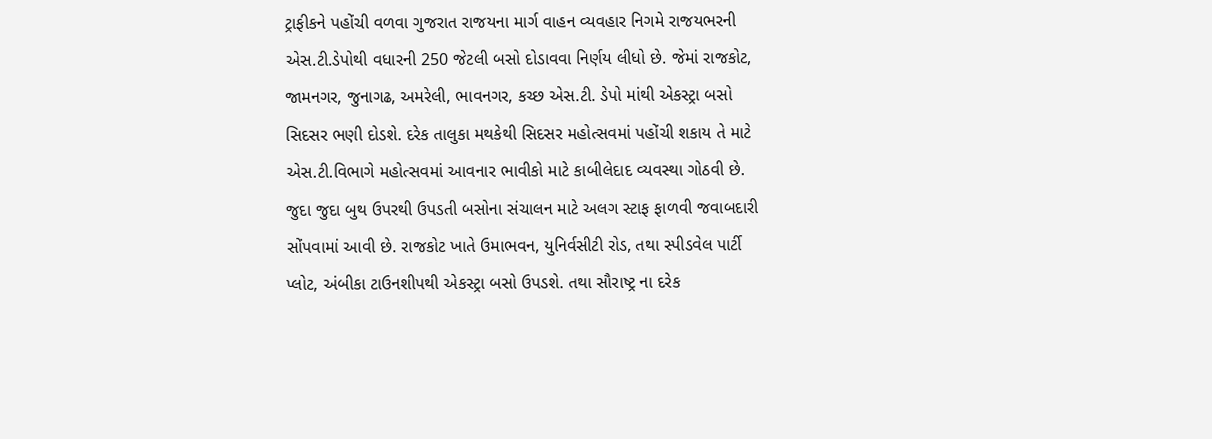ટ્રાફીકને પહોંચી વળવા ગુજરાત રાજયના માર્ગ વાહન વ્યવહાર નિગમે રાજયભરની એસ.ટી.ડેપોથી વધારની 250 જેટલી બસો દોડાવવા નિર્ણય લીધો છે. જેમાં રાજકોટ, જામનગર, જુનાગઢ, અમરેલી, ભાવનગર, કચ્છ એસ.ટી. ડેપો માંથી એકસ્ટ્રા બસો સિદસર ભણી દોડશે. દરેક તાલુકા મથકેથી સિદસર મહોત્સવમાં પહોંચી શકાય તે માટે એસ.ટી.વિભાગે મહોત્સવમાં આવનાર ભાવીકો માટે કાબીલેદાદ વ્યવસ્થા ગોઠવી છે. જુદા જુદા બુથ ઉપરથી ઉપડતી બસોના સંચાલન માટે અલગ સ્ટાફ ફાળવી જવાબદારી સોંપવામાં આવી છે. રાજકોટ ખાતે ઉમાભવન, યુનિર્વસીટી રોડ, તથા સ્પીડવેલ પાર્ટી પ્લોટ, અંબીકા ટાઉનશીપથી એકસ્ટ્રા બસો ઉપડશે. તથા સૌરાષ્ટ્ર ના દરેક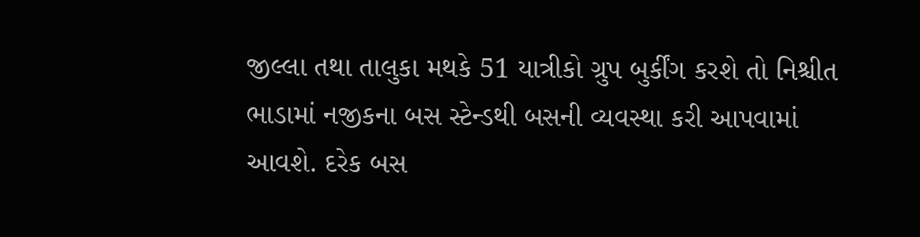જીલ્લા તથા તાલુકા મથકે 51 યાત્રીકો ગ્રુપ બુર્કીંગ કરશે તો નિશ્ચીત ભાડામાં નજીકના બસ સ્ટેન્ડથી બસની વ્યવસ્થા કરી આપવામાં આવશે. દરેક બસ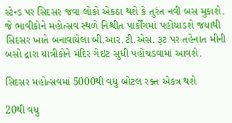સ્ટેન્ડ પર સિદસર જવા લોકો એકઠા થશે કે તુરંત નવી બસ મુકાશે. જે ભાવીકોને મહોત્સવ સ્થળે નિશ્ચીત પાર્કીંગમાં પહોંચાડશે જયાથી સિદસર ખાતે બનાવાયેલા બી.આર.ટી.એસ. રૂટ પર તહેનાત મીની બસો દ્રારા યાત્રીકોને મંદિર ગેઇટ સુધી પહોંચડવામાં આવશે.

સિદસર મહોત્સવમાં 5000થી વધુ બોટલ રક્ત એકત્ર થશે

20થી વધુ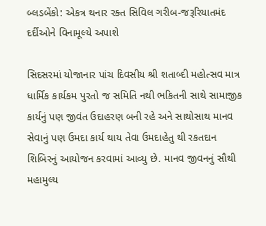બ્લડબેંકો: એકત્ર થનાર રક્ત સિવિલ ગરીબ-જરૂરિયાતમંદ દર્દીઓને વિનામૂલ્યે અપાશે

સિદસરમાં યોજાનાર પાંચ દિવસીય શ્રી શતાબ્દી મહોત્સવ માત્ર ધાર્મિક કાર્યકમ પુરતો જ સમિતિ નથી ભકિતની સાથે સામાજીક કાર્યનું પણ જીવંત ઉદાહરણ બની રહે અને સાથોસાથ માનવ સેવાનું પણ ઉમદા કાર્ય થાય તેવા ઉમદાહેતુ થી રકતદાન શિબિરનું આયોજન કરવામાં આવ્યુ છે. માનવ જીવનનું સૌથી મહામુલ્ય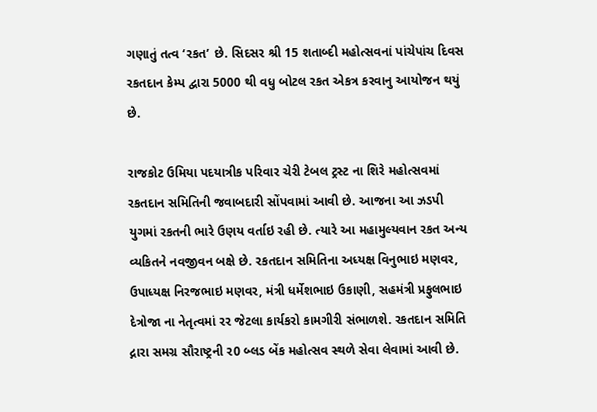ગણાતું તત્વ ‘રકત’ છે. સિદસર શ્રી 15 શતાબ્દી મહોત્સવનાં પાંચેપાંચ દિવસ રકતદાન કેમ્પ દ્વારા 5000 થી વધુ બોટલ રકત એકત્ર કરવાનુ આયોજન થયું છે.

રાજકોટ ઉમિયા પદયાત્રીક પરિવાર ચેરી ટેબલ ટ્રસ્ટ ના શિરે મહોત્સવમાં રકતદાન સમિતિની જવાબદારી સોંપવામાં આવી છે. આજના આ ઝડપી યુગમાં રકતની ભારે ઉણય વર્તાઇ રહી છે. ત્યારે આ મહામુલ્યવાન રકત અન્ય વ્યકિતને નવજીવન બક્ષે છે. રકતદાન સમિતિના અધ્યક્ષ વિનુભાઇ મણવર, ઉપાધ્યક્ષ નિરજભાઇ મણવર, મંત્રી ધર્મેશભાઇ ઉકાણી, સહમંત્રી પ્રફુલભાઇ દેત્રોજા ના નેતૃત્વમાં રર જેટલા કાર્યકરો કામગીરી સંભાળશે. રકતદાન સમિતિ દ્નારા સમગ્ર સૌરાષ્ટ્રની ર0 બ્લડ બેંક મહોત્સવ સ્થળે સેવા લેવામાં આવી છે.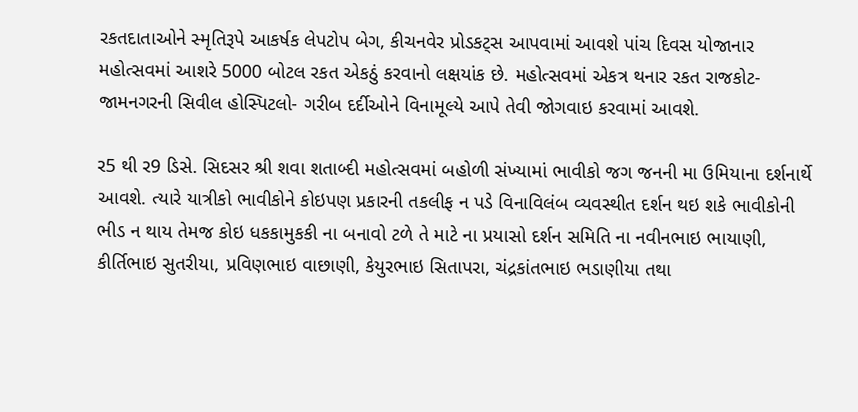રકતદાતાઓને સ્મૃતિરૂપે આકર્ષક લેપટોપ બેગ, કીચનવેર પ્રોડકટ્સ આપવામાં આવશે પાંચ દિવસ યોજાનાર મહોત્સવમાં આશરે 5000 બોટલ રકત એકઠું કરવાનો લક્ષયાંક છે. મહોત્સવમાં એકત્ર થનાર રકત રાજકોટ-જામનગરની સિવીલ હોસ્પિટલો- ગરીબ દર્દીઓને વિનામૂલ્યે આપે તેવી જોગવાઇ કરવામાં આવશે.

ર5 થી ર9 ડિસે. સિદસર શ્રી શવા શતાબ્દી મહોત્સવમાં બહોળી સંખ્યામાં ભાવીકો જગ જનની મા ઉમિયાના દર્શનાર્થે આવશે. ત્યારે યાત્રીકો ભાવીકોને કોઇપણ પ્રકારની તકલીફ ન પડે વિનાવિલંબ વ્યવસ્થીત દર્શન થઇ શકે ભાવીકોની ભીડ ન થાય તેમજ કોઇ ધકકામુકકી ના બનાવો ટળે તે માટે ના પ્રયાસો દર્શન સમિતિ ના નવીનભાઇ ભાયાણી, કીર્તિભાઇ સુતરીયા, પ્રવિણભાઇ વાછાણી, કેયુરભાઇ સિતાપરા, ચંદ્રકાંતભાઇ ભડાણીયા તથા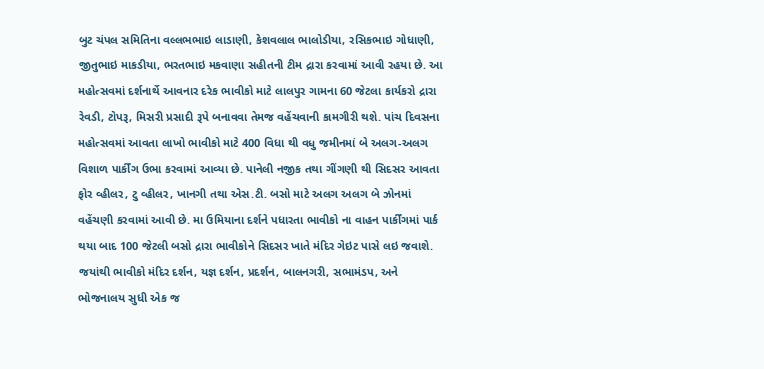બુટ ચંપલ સમિતિના વલ્લભભાઇ લાડાણી, કેશવલાલ ભાલોડીયા, રસિકભાઇ ગોધાણી, જીતુભાઇ માકડીયા, ભરતભાઇ મકવાણા સહીતની ટીમ દ્રારા કરવામાં આવી રહયા છે. આ મહોત્સવમાં દર્શનાર્થે આવનાર દરેક ભાવીકો માટે લાલપુર ગામના 60 જેટલા કાર્યકરો દ્રારા રેવડી, ટોપરૂ, મિસરી પ્રસાદી રૂપે બનાવવા તેમજ વહેંચવાની કામગીરી થશે. પાંચ દિવસના મહોત્સવમાં આવતા લાખો ભાવીકો માટે 400 વિધા થી વધુ જમીનમાં બે અલગ-અલગ વિશાળ પાર્કીંગ ઉભા કરવામાં આવ્યા છે. પાનેલી નજીક તથા ગીંગણી થી સિદસર આવતા ફોર વ્હીલર, ટુ વ્હીલર, ખાનગી તથા એસ.ટી. બસો માટે અલગ અલગ બે ઝોનમાં વહેંચણી કરવામાં આવી છે. મા ઉમિયાના દર્શને પધારતા ભાવીકો ના વાહન પાર્કીંગમાં પાર્ક થયા બાદ 100 જેટલી બસો દ્રારા ભાવીકોને સિદસર ખાતે મંદિર ગેઇટ પાસે લઇ જવાશે. જયાંથી ભાવીકો મંદિર દર્શન, યજ્ઞ દર્શન, પ્રદર્શન, બાલનગરી, સભામંડપ, અને ભોજનાલય સુધી એક જ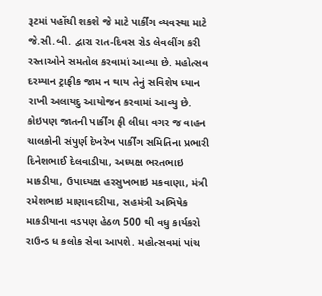રૂટમાં પહોંચી શકશે જે માટે પાર્કીંગ વ્યવસ્થા માટે જે.સી.બી. દ્વારા રાત-દિવસ રોડ લેવલીંગ કરી રસ્તાઓને સમતોલ કરવામાં આવ્યા છે. મહોત્સવ દરમ્યાન ટ્રાફીક જામ ન થાય તેનું સવિશેષ ધ્યાન રાખી અલાયદુ આયોજન કરવામાં આવ્યુ છે. કોઇપણ જાતની પાર્કીંગ ફી લીધા વગર જ વાહન ચાલકોની સંપુર્ણ દેખરેખ પાર્કીંગ સમિતિના પ્રભારી દિનેશભાઈ દેલવાડીયા, અધ્યક્ષ ભરતભાઇ માકડીયા, ઉપાધ્યક્ષ હરસુખભાઇ મકવાણા, મંત્રી રમેશભાઇ માણાવદરીયા, સહમંત્રી અભિષેક માકડીયાના વડપણ હેઠળ 500 થી વધુ કાર્યકરો રાઉન્ડ ધ કલોક સેવા આપશે. મહોત્સવમાં પાંચ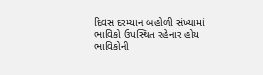દિવસ દરમ્યાન બહોળી સંખ્યામાં ભાવિકો ઉપસ્થિત રહેનાર હોય ભાવિકોની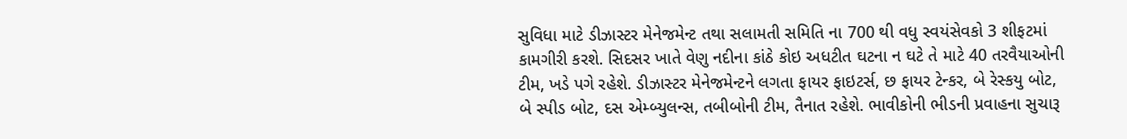સુવિધા માટે ડીઝાસ્ટર મેનેજમેન્ટ તથા સલામતી સમિતિ ના 700 થી વધુ સ્વયંસેવકો 3 શીફટમાં કામગીરી કરશે. સિદસર ખાતે વેણુ નદીના કાંઠે કોઇ અધટીત ઘટના ન ઘટે તે માટે 40 તરવૈયાઓની ટીમ, ખડે પગે રહેશે. ડીઝાસ્ટર મેનેજમેન્ટને લગતા ફાયર ફાઇટર્સ, છ ફાયર ટેન્કર, બે રેસ્કયુ બોટ, બે સ્પીડ બોટ, દસ એમ્બ્યુલન્સ, તબીબોની ટીમ, તૈનાત રહેશે. ભાવીકોની ભીડની પ્રવાહના સુચારૂ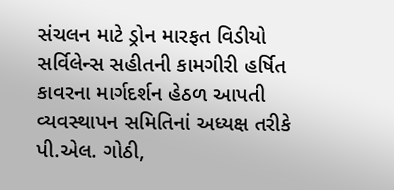સંચલન માટે ડ્રોન મારફત વિડીયો સર્વિલેન્સ સહીતની કામગીરી હર્ષિત કાવરના માર્ગદર્શન હેઠળ આપતી વ્યવસ્થાપન સમિતિનાં અધ્યક્ષ તરીકે પી.એલ. ગોઠી,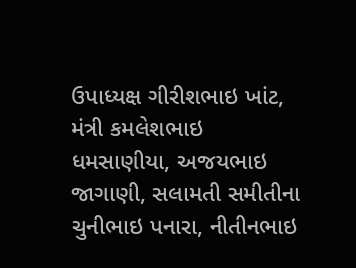ઉપાધ્યક્ષ ગીરીશભાઇ ખાંટ, મંત્રી કમલેશભાઇ ધમસાણીયા, અજયભાઇ જાગાણી, સલામતી સમીતીના ચુનીભાઇ પનારા, નીતીનભાઇ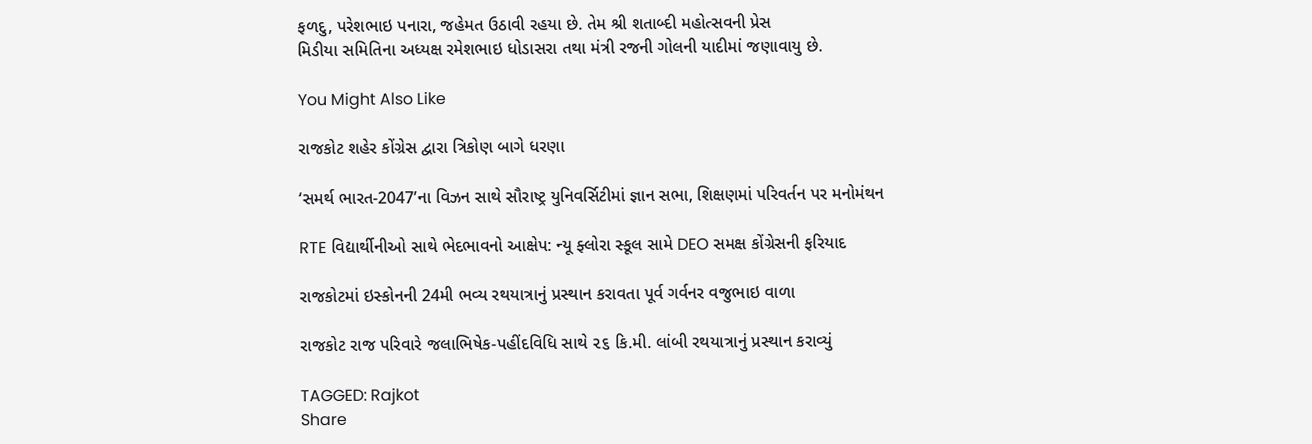ફળદુ, પરેશભાઇ પનારા, જહેમત ઉઠાવી રહયા છે. તેમ શ્રી શતાબ્દી મહોત્સવની પ્રેસ
મિડીયા સમિતિના અધ્યક્ષ રમેશભાઇ ધોડાસરા તથા મંત્રી રજની ગોલની યાદીમાં જણાવાયુ છે.

You Might Also Like

રાજકોટ શહેર કોંગ્રેસ દ્વારા ત્રિકોણ બાગે ધરણા

‘સમર્થ ભારત-2047’ના વિઝન સાથે સૌરાષ્ટ્ર યુનિવર્સિટીમાં જ્ઞાન સભા, શિક્ષણમાં પરિવર્તન પર મનોમંથન

RTE વિદ્યાર્થીનીઓ સાથે ભેદભાવનો આક્ષેપ: ન્યૂ ફ્લોરા સ્કૂલ સામે DEO સમક્ષ કોંગ્રેસની ફરિયાદ

રાજકોટમાં ઇસ્કોનની 24મી ભવ્ય રથયાત્રાનું પ્રસ્થાન કરાવતા પૂર્વ ગર્વનર વજુભાઇ વાળા

રાજકોટ રાજ પરિવારે જલાભિષેક-પહીંદવિધિ સાથે ૨૬ કિ.મી. લાંબી રથયાત્રાનું પ્રસ્થાન કરાવ્યું

TAGGED: Rajkot
Share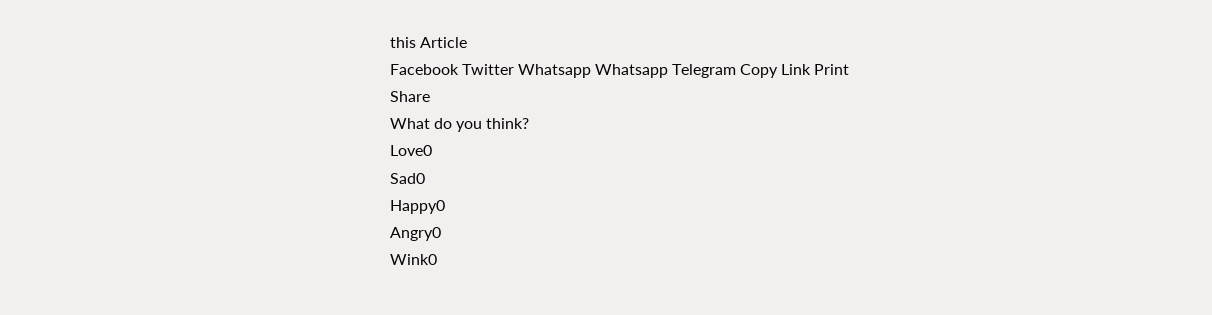this Article
Facebook Twitter Whatsapp Whatsapp Telegram Copy Link Print
Share
What do you think?
Love0
Sad0
Happy0
Angry0
Wink0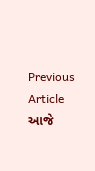Previous Article આજે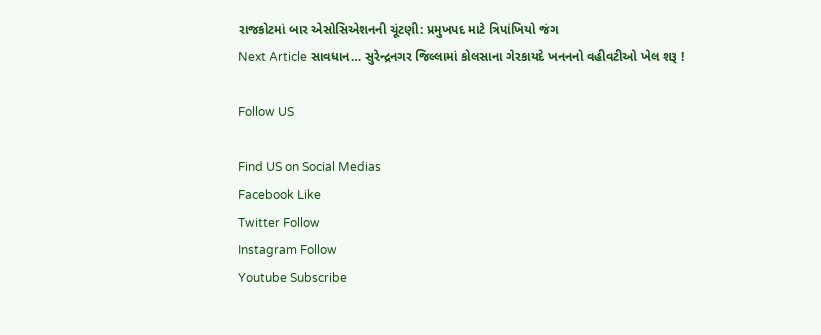રાજકોટમાં બાર એસોસિએશનની ચૂંટણી: પ્રમુખપદ માટે ત્રિપાંખિયો જંગ
Next Article સાવધાન… સુરેન્દ્રનગર જિલ્લામાં કોલસાના ગેરકાયદે ખનનનો વહીવટીઓ ખેલ શરૂ !

Follow US

Find US on Social Medias
Facebook Like
Twitter Follow
Instagram Follow
Youtube Subscribe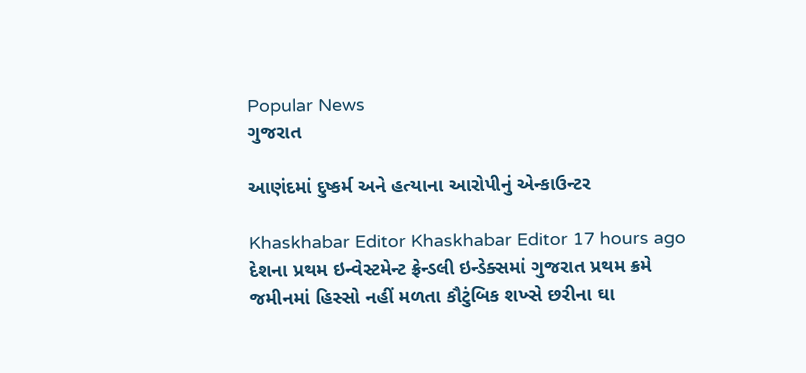Popular News
ગુજરાત

આણંદમાં દુષ્કર્મ અને હત્યાના આરોપીનું એન્કાઉન્ટર

Khaskhabar Editor Khaskhabar Editor 17 hours ago
દેશના પ્રથમ ઇન્વેસ્ટમેન્ટ ફ્રેન્ડલી ઇન્ડેક્સમાં ગુજરાત પ્રથમ ક્રમે
જમીનમાં હિસ્સો નહીં મળતા કૌટુંબિક શખ્સે છરીના ઘા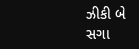ઝીકી બે સગા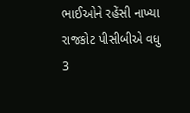ભાઈઓને રહેંસી નાખ્યા
રાજકોટ પીસીબીએ વધુ 3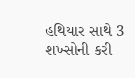હથિયાર સાથે 3 શખ્સોની કરી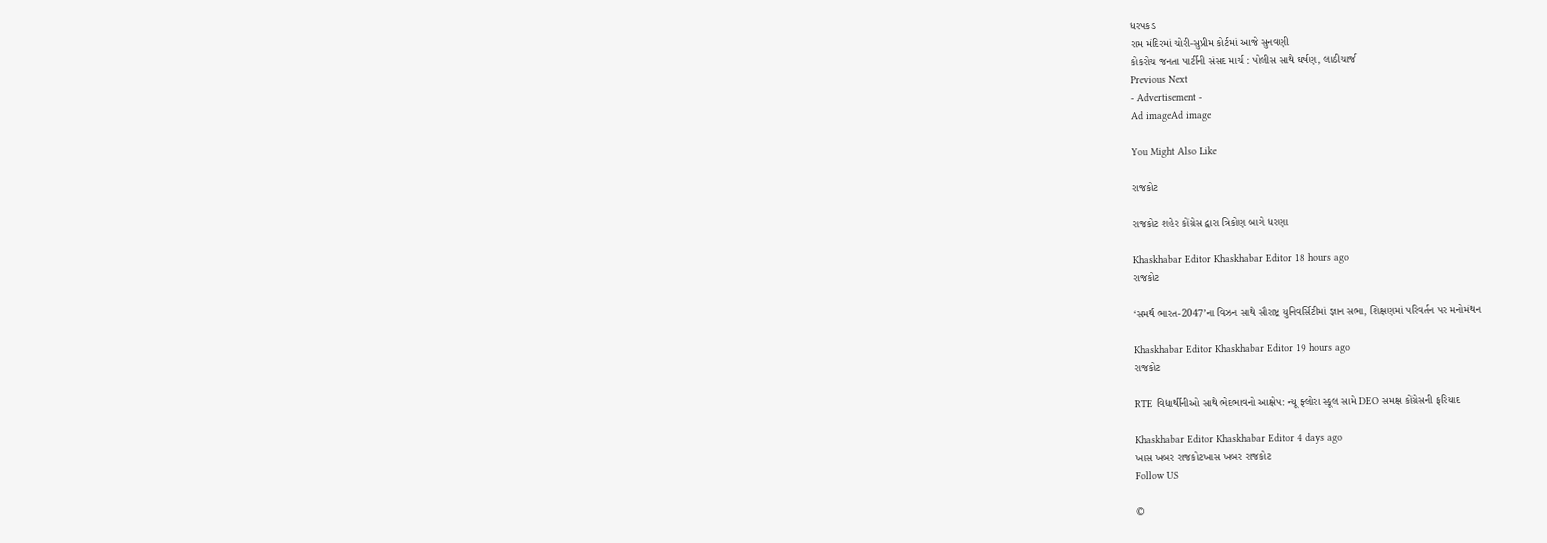ધરપકડ
રામ મંદિરમાં ચોરી-સુપ્રીમ કોર્ટમાં આજે સુનવણી
કોકરોચ જનતા પાર્ટીની સંસદ માર્ચ : પોલીસ સાથે ઘર્ષણ, લાઠીચાર્જ
Previous Next
- Advertisement -
Ad imageAd image

You Might Also Like

રાજકોટ

રાજકોટ શહેર કોંગ્રેસ દ્વારા ત્રિકોણ બાગે ધરણા

Khaskhabar Editor Khaskhabar Editor 18 hours ago
રાજકોટ

‘સમર્થ ભારત-2047’ના વિઝન સાથે સૌરાષ્ટ્ર યુનિવર્સિટીમાં જ્ઞાન સભા, શિક્ષણમાં પરિવર્તન પર મનોમંથન

Khaskhabar Editor Khaskhabar Editor 19 hours ago
રાજકોટ

RTE વિદ્યાર્થીનીઓ સાથે ભેદભાવનો આક્ષેપ: ન્યૂ ફ્લોરા સ્કૂલ સામે DEO સમક્ષ કોંગ્રેસની ફરિયાદ

Khaskhabar Editor Khaskhabar Editor 4 days ago
ખાસ ખબર રાજકોટખાસ ખબર રાજકોટ
Follow US

©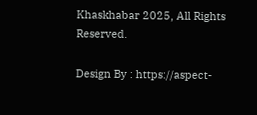Khaskhabar 2025, All Rights Reserved.

Design By : https://aspect-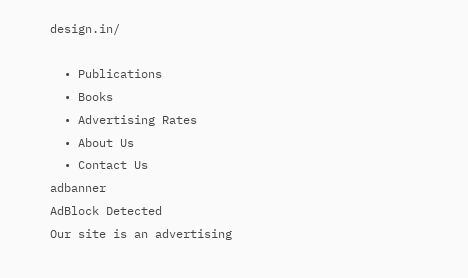design.in/

  • Publications
  • Books
  • Advertising Rates
  • About Us
  • Contact Us
adbanner
AdBlock Detected
Our site is an advertising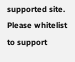supported site. Please whitelist to support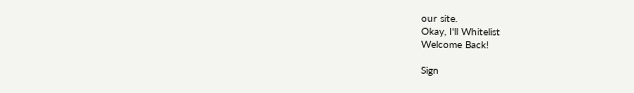our site.
Okay, I'll Whitelist
Welcome Back!

Sign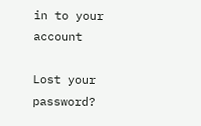in to your account

Lost your password?